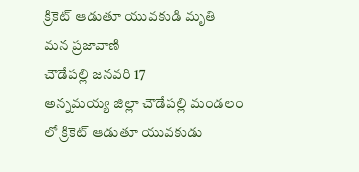క్రికెట్ ఆడుతూ యువకుడి మృతి
మన ప్రజావాణి
చౌడేపల్లి జనవరి 17
అన్నమయ్య జిల్లా చౌడేపల్లి మండలం లో క్రికెట్ ఆడుతూ యువకుడు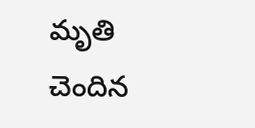మృతి చెందిన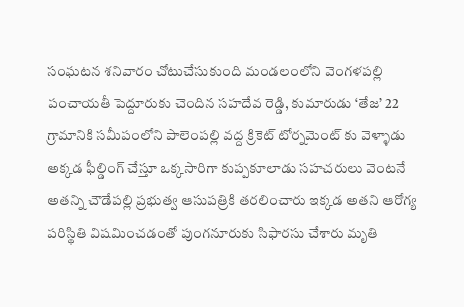సంఘటన శనివారం చోటుచేసుకుంది మండలంలోని వెంగళపల్లి పంచాయతీ పెద్దూరుకు చెందిన సహదేవ రెడ్డి, కుమారుడు ‘తేజ’ 22 గ్రామానికి సమీపంలోని పాలెంపల్లి వద్ద క్రికెట్ టోర్నమెంట్ కు వెళ్ళాడు అక్కడ ఫీల్డింగ్ చేస్తూ ఒక్కసారిగా కుప్పకూలాడు సహచరులు వెంటనే అతన్ని చౌడేపల్లి ప్రభుత్వ ఆసుపత్రికి తరలించారు ఇక్కడ అతని ఆరోగ్య పరిస్థితి విషమించడంతో పుంగనూరుకు సిఫారసు చేశారు మృతి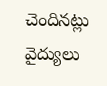చెందినట్లు వైద్యులు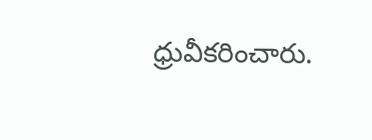ధ్రువీకరించారు.